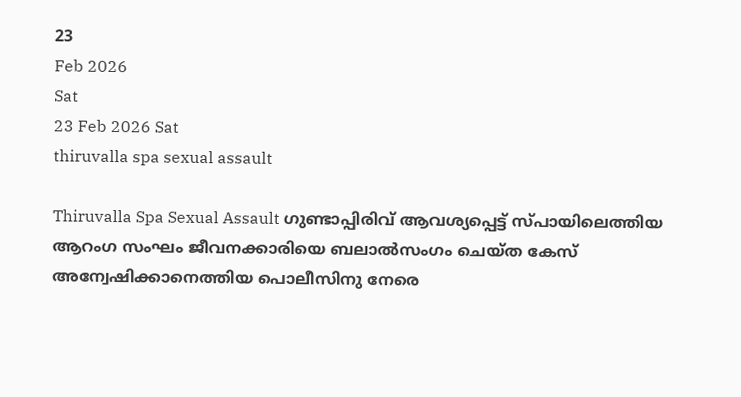23
Feb 2026
Sat
23 Feb 2026 Sat
thiruvalla spa sexual assault

Thiruvalla Spa Sexual Assault ഗുണ്ടാപ്പിരിവ് ആവശ്യപ്പെട്ട് സ്പായിലെത്തിയ ആറംഗ സംഘം ജീവനക്കാരിയെ ബലാല്‍സംഗം ചെയ്ത കേസ് അന്വേഷിക്കാനെത്തിയ പൊലീസിനു നേരെ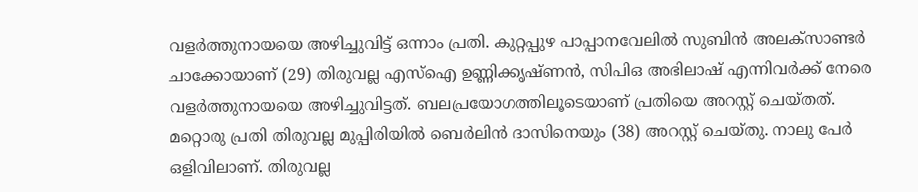വളര്‍ത്തുനായയെ അഴിച്ചുവിട്ട് ഒന്നാം പ്രതി. കുറ്റപ്പുഴ പാപ്പാനവേലില്‍ സുബിന്‍ അലക്‌സാണ്ടര്‍ ചാക്കോയാണ് (29) തിരുവല്ല എസ്‌ഐ ഉണ്ണിക്കൃഷ്ണന്‍, സിപിഒ അഭിലാഷ് എന്നിവര്‍ക്ക് നേരെ വളര്‍ത്തുനായയെ അഴിച്ചുവിട്ടത്. ബലപ്രയോഗത്തിലൂടെയാണ് പ്രതിയെ അറസ്റ്റ് ചെയ്തത്. മറ്റൊരു പ്രതി തിരുവല്ല മുപ്പിരിയില്‍ ബെര്‍ലിന്‍ ദാസിനെയും (38) അറസ്റ്റ് ചെയ്തു. നാലു പേര്‍ ഒളിവിലാണ്. തിരുവല്ല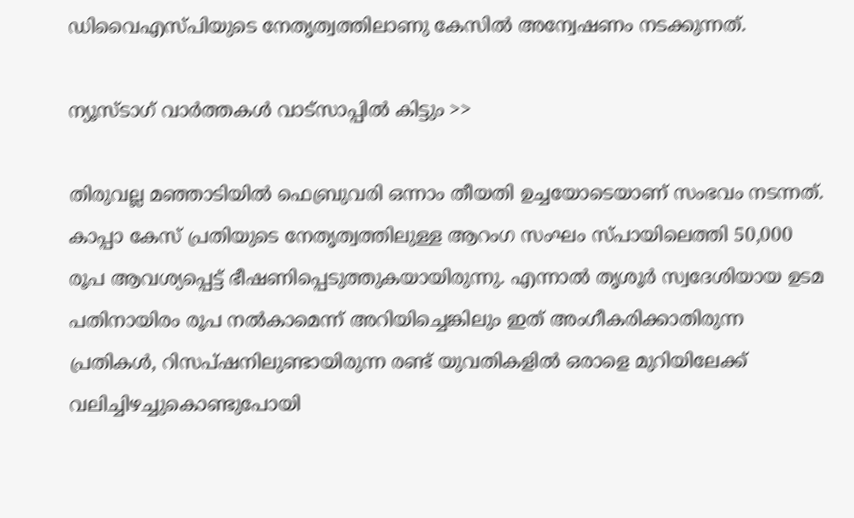ഡിവൈഎസ്പിയുടെ നേതൃത്വത്തിലാണു കേസില്‍ അന്വേഷണം നടക്കുന്നത്.

ന്യൂസ്ടാഗ് വാര്‍ത്തകള്‍ വാട്‌സാപ്പില്‍ കിട്ടും >>

തിരുവല്ല മഞ്ഞാടിയില്‍ ഫെബ്രുവരി ഒന്നാം തീയതി ഉച്ചയോടെയാണ് സംഭവം നടന്നത്. കാപ്പാ കേസ് പ്രതിയുടെ നേതൃത്വത്തിലുള്ള ആറംഗ സംഘം സ്പായിലെത്തി 50,000 രൂപ ആവശ്യപ്പെട്ട് ഭീഷണിപ്പെടുത്തുകയായിരുന്നു. എന്നാല്‍ തൃശൂര്‍ സ്വദേശിയായ ഉടമ പതിനായിരം രൂപ നല്‍കാമെന്ന് അറിയിച്ചെങ്കിലും ഇത് അംഗീകരിക്കാതിരുന്ന പ്രതികള്‍, റിസപ്ഷനിലുണ്ടായിരുന്ന രണ്ട് യുവതികളില്‍ ഒരാളെ മുറിയിലേക്ക് വലിച്ചിഴച്ചുകൊണ്ടുപോയി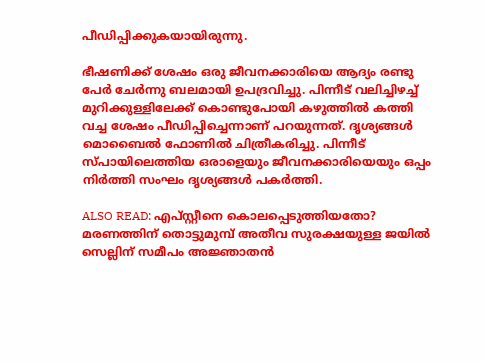പീഡിപ്പിക്കുകയായിരുന്നു.

ഭീഷണിക്ക് ശേഷം ഒരു ജീവനക്കാരിയെ ആദ്യം രണ്ടു പേര്‍ ചേര്‍ന്നു ബലമായി ഉപദ്രവിച്ചു. പിന്നീട് വലിച്ചിഴച്ച് മുറിക്കുള്ളിലേക്ക് കൊണ്ടുപോയി കഴുത്തില്‍ കത്തി വച്ച ശേഷം പീഡിപ്പിച്ചെന്നാണ് പറയുന്നത്. ദൃശ്യങ്ങള്‍ മൊബൈല്‍ ഫോണില്‍ ചിത്രീകരിച്ചു. പിന്നീട് സ്പായിലെത്തിയ ഒരാളെയും ജീവനക്കാരിയെയും ഒപ്പം നിര്‍ത്തി സംഘം ദൃശ്യങ്ങള്‍ പകര്‍ത്തി.

ALSO READ: എപ്സ്റ്റീനെ കൊലപ്പെടുത്തിയതോ? മരണത്തിന് തൊട്ടുമുമ്പ് അതീവ സുരക്ഷയുള്ള ജയില്‍ സെല്ലിന് സമീപം അജ്ഞാതന്‍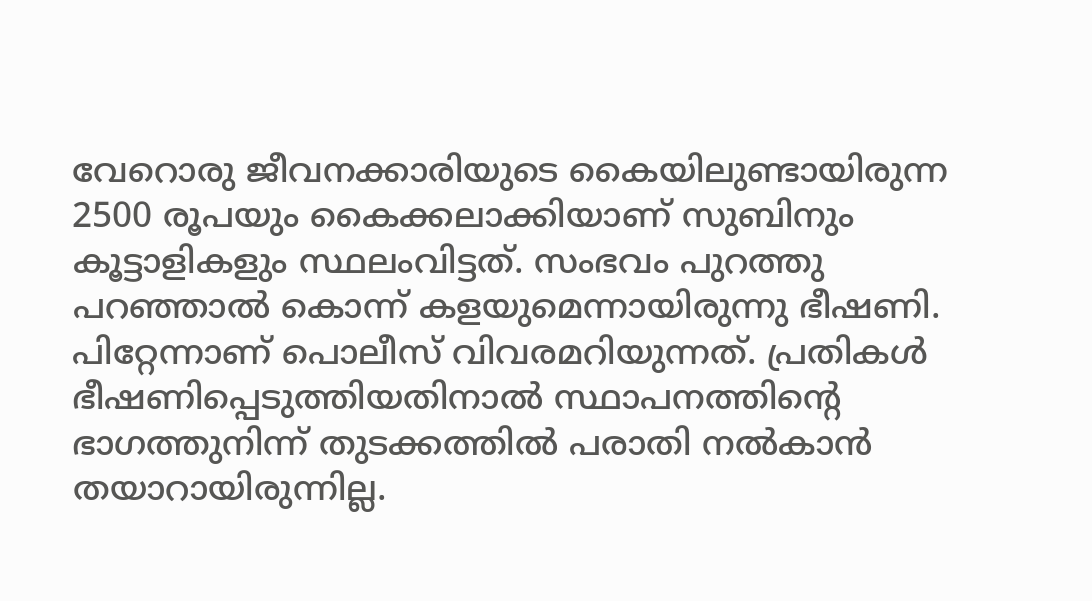വേറൊരു ജീവനക്കാരിയുടെ കൈയിലുണ്ടായിരുന്ന 2500 രൂപയും കൈക്കലാക്കിയാണ് സുബിനും കൂട്ടാളികളും സ്ഥലംവിട്ടത്. സംഭവം പുറത്തു പറഞ്ഞാല്‍ കൊന്ന് കളയുമെന്നായിരുന്നു ഭീഷണി. പിറ്റേന്നാണ് പൊലീസ് വിവരമറിയുന്നത്. പ്രതികള്‍ ഭീഷണിപ്പെടുത്തിയതിനാല്‍ സ്ഥാപനത്തിന്റെ ഭാഗത്തുനിന്ന് തുടക്കത്തില്‍ പരാതി നല്‍കാന്‍ തയാറായിരുന്നില്ല.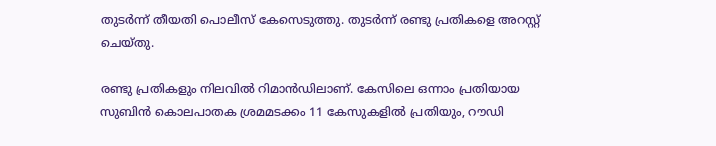തുടര്‍ന്ന് തീയതി പൊലീസ് കേസെടുത്തു. തുടര്‍ന്ന് രണ്ടു പ്രതികളെ അറസ്റ്റ് ചെയ്തു.

രണ്ടു പ്രതികളും നിലവില്‍ റിമാന്‍ഡിലാണ്. കേസിലെ ഒന്നാം പ്രതിയായ സുബിന്‍ കൊലപാതക ശ്രമമടക്കം 11 കേസുകളില്‍ പ്രതിയും, റൗഡി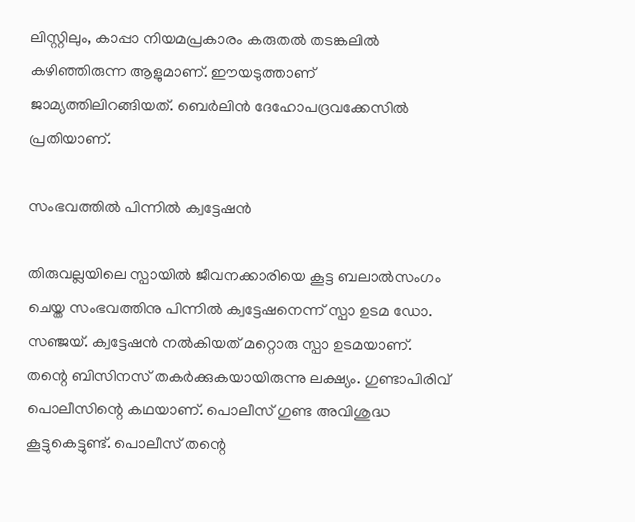ലിസ്റ്റിലും, കാപ്പാ നിയമപ്രകാരം കരുതല്‍ തടങ്കലില്‍ കഴിഞ്ഞിരുന്ന ആളുമാണ്. ഈയടുത്താണ് ജാമ്യത്തിലിറങ്ങിയത്. ബെര്‍ലിന്‍ ദേഹോപദ്രവക്കേസില്‍ പ്രതിയാണ്.

സംഭവത്തില്‍ പിന്നില്‍ ക്വട്ടേഷന്‍

തിരുവല്ലയിലെ സ്പായില്‍ ജീവനക്കാരിയെ കൂട്ട ബലാല്‍സംഗം ചെയ്ത സംഭവത്തിനു പിന്നില്‍ ക്വട്ടേഷനെന്ന് സ്പാ ഉടമ ഡോ. സഞ്ജയ്. ക്വട്ടേഷന്‍ നല്‍കിയത് മറ്റൊരു സ്പാ ഉടമയാണ്. തന്റെ ബിസിനസ് തകര്‍ക്കുകയായിരുന്നു ലക്ഷ്യം. ഗുണ്ടാപിരിവ് പൊലീസിന്റെ കഥയാണ്. പൊലീസ് ഗുണ്ട അവിശുദ്ധ കൂട്ടുകെട്ടുണ്ട്. പൊലീസ് തന്റെ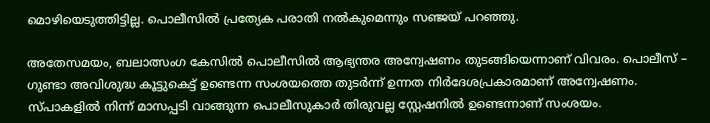മൊഴിയെടുത്തിട്ടില്ല. പൊലീസില്‍ പ്രത്യേക പരാതി നല്‍കുമെന്നും സഞ്ജയ് പറഞ്ഞു.

അതേസമയം, ബലാത്സംഗ കേസില്‍ പൊലീസില്‍ ആഭ്യന്തര അന്വേഷണം തുടങ്ങിയെന്നാണ് വിവരം. പൊലീസ് – ഗുണ്ടാ അവിശുദ്ധ കൂട്ടുകെട്ട് ഉണ്ടെന്ന സംശയത്തെ തുടര്‍ന്ന് ഉന്നത നിര്‍ദേശപ്രകാരമാണ് അന്വേഷണം. സ്പാകളില്‍ നിന്ന് മാസപ്പടി വാങ്ങുന്ന പൊലീസുകാര്‍ തിരുവല്ല സ്റ്റേഷനില്‍ ഉണ്ടെന്നാണ് സംശയം.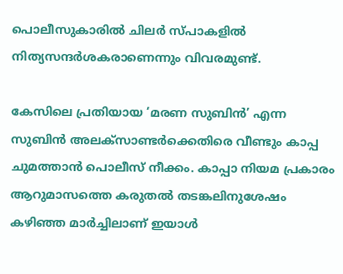പൊലീസുകാരില്‍ ചിലര്‍ സ്പാകളില്‍ നിത്യസന്ദര്‍ശകരാണെന്നും വിവരമുണ്ട്.

കേസിലെ പ്രതിയായ ‘മരണ സുബിന്‍’ എന്ന സുബിന്‍ അലക്‌സാണ്ടര്‍ക്കെതിരെ വീണ്ടും കാപ്പ ചുമത്താന്‍ പൊലീസ് നീക്കം. കാപ്പാ നിയമ പ്രകാരം ആറുമാസത്തെ കരുതല്‍ തടങ്കലിനുശേഷം കഴിഞ്ഞ മാര്‍ച്ചിലാണ് ഇയാള്‍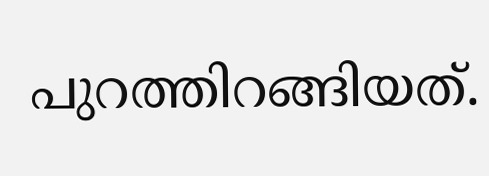പുറത്തിറങ്ങിയത്.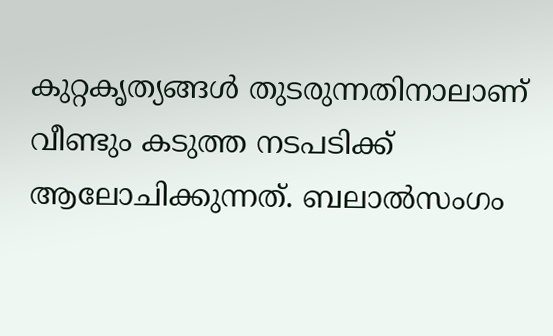കുറ്റകൃത്യങ്ങള്‍ തുടരുന്നതിനാലാണ് വീണ്ടും കടുത്ത നടപടിക്ക് ആലോചിക്കുന്നത്. ബലാല്‍സംഗം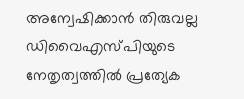അന്വേഷിക്കാന്‍ തിരുവല്ല ഡിവൈഎസ്പിയുടെ നേതൃത്വത്തില്‍ പ്രത്യേക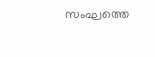സംഘത്തെ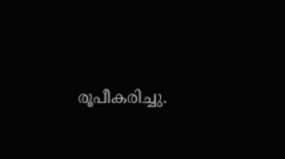രൂപീകരിച്ചു.